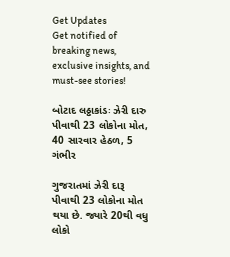Get Updates
Get notified of breaking news, exclusive insights, and must-see stories!

બોટાદ લઠ્ઠાકાંડઃ ઝેરી દારુ પીવાથી 23 લોકોના મોત, 40 સારવાર હેઠળ, 5 ગંભીર

ગુજરાતમાં ઝેરી દારૂ પીવાથી 23 લોકોના મોત થયા છે. જ્યારે 20થી વધુ લોકો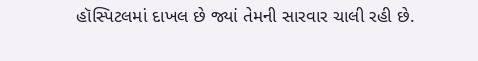હૉસ્પિટલમાં દાખલ છે જ્યાં તેમની સારવાર ચાલી રહી છે.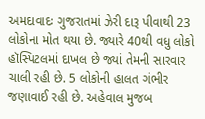અમદાવાદઃ ગુજરાતમાં ઝેરી દારૂ પીવાથી 23 લોકોના મોત થયા છે. જ્યારે 40થી વધુ લોકો હૉસ્પિટલમાં દાખલ છે જ્યાં તેમની સારવાર ચાલી રહી છે. 5 લોકોની હાલત ગંભીર જણાવાઈ રહી છે. અહેવાલ મુજબ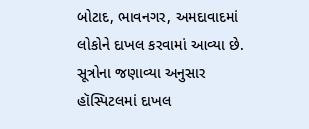બોટાદ, ભાવનગર, અમદાવાદમાં લોકોને દાખલ કરવામાં આવ્યા છે. સૂત્રોના જણાવ્યા અનુસાર હૉસ્પિટલમાં દાખલ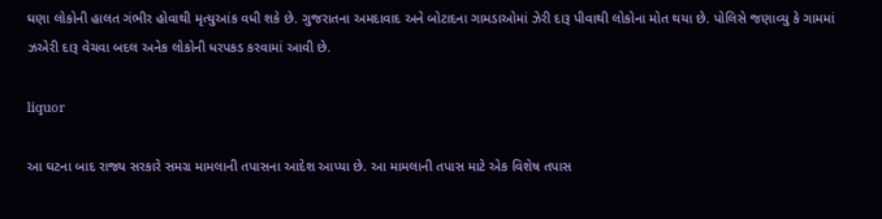ઘણા લોકોની હાલત ગંભીર હોવાથી મૃત્યુઆંક વધી શકે છે. ગુજરાતના અમદાવાદ અને બોટાદના ગામડાઓમાં ઝેરી દારૂ પીવાથી લોકોના મોત થયા છે. પોલિસે જણાવ્યુ કે ગામમાં ઝએરી દારૂ વેચવા બદલ અનેક લોકોની ધરપકડ કરવામાં આવી છે.

liquor

આ ઘટના બાદ રાજ્ય સરકારે સમગ્ર મામલાની તપાસના આદેશ આપ્યા છે. આ મામલાની તપાસ માટે એક વિશેષ તપાસ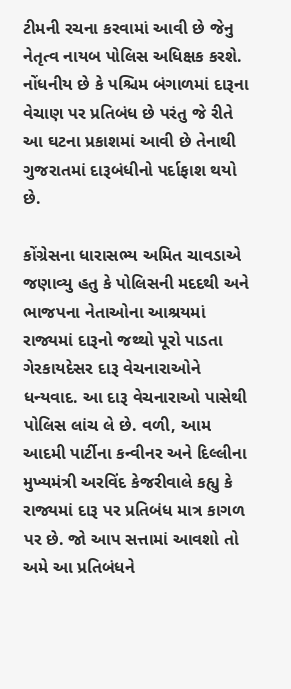ટીમની રચના કરવામાં આવી છે જેનુ નેતૃત્વ નાયબ પોલિસ અધિક્ષક કરશે. નોંધનીય છે કે પશ્ચિમ બંગાળમાં દારૂના વેચાણ પર પ્રતિબંધ છે પરંતુ જે રીતે આ ઘટના પ્રકાશમાં આવી છે તેનાથી ગુજરાતમાં દારૂબંધીનો પર્દાફાશ થયો છે.

કોંગ્રેસના ધારાસભ્ય અમિત ચાવડાએ જણાવ્યુ હતુ કે પોલિસની મદદથી અને ભાજપના નેતાઓના આશ્રયમાં રાજ્યમાં દારૂનો જથ્થો પૂરો પાડતા ગેરકાયદેસર દારૂ વેચનારાઓને ધન્યવાદ. આ દારૂ વેચનારાઓ પાસેથી પોલિસ લાંચ લે છે. વળી, આમ આદમી પાર્ટીના કન્વીનર અને દિલ્લીના મુખ્યમંત્રી અરવિંદ કેજરીવાલે કહ્યુ કે રાજ્યમાં દારૂ પર પ્રતિબંધ માત્ર કાગળ પર છે. જો આપ સત્તામાં આવશો તો અમે આ પ્રતિબંધને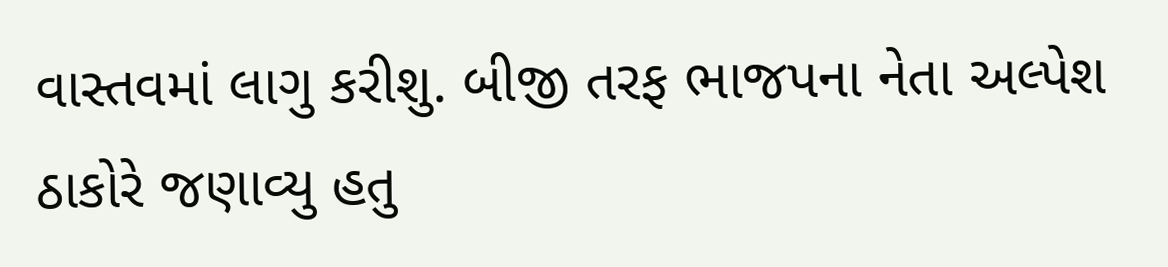વાસ્તવમાં લાગુ કરીશુ. બીજી તરફ ભાજપના નેતા અલ્પેશ ઠાકોરે જણાવ્યુ હતુ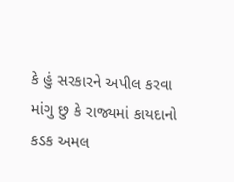કે હું સરકારને અપીલ કરવા માંગુ છુ કે રાજ્યમાં કાયદાનો કડક અમલ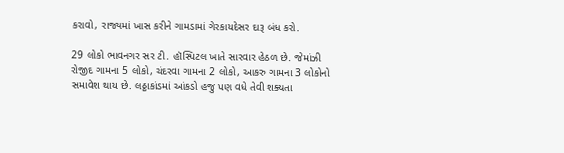કરાવો, રાજ્યમાં ખાસ કરીને ગામડામાં ગેરકાયદેસર દારૂ બંધ કરો.

29 લોકો ભાવનગર સર ટી. હૉસ્પિટલ ખાતે સારવાર હેઠળ છે. જેમાંઝી રોજીદ ગામના 5 લોકો, ચંદરવા ગામના 2 લોકો, આકરુ ગામના 3 લોકોનો સમાવેશ થાય છે. લઠ્ઠાકાંડમાં આંકડો હજુ પણ વધે તેવી શક્યતા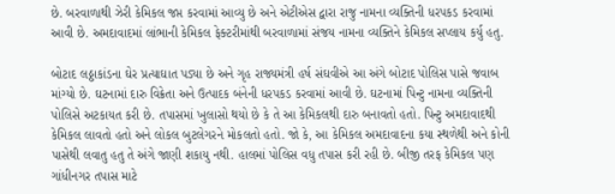છે. બરવાળાથી ઝેરી કેમિકલ જપ્ત કરવામાં આવ્યુ છે અને એટીએસ દ્વારા રાજુ નામના વ્યક્તિની ધરપકડ કરવામાં આવી છે. અમદાવાદમાં લાંભાની કેમિકલ ફેક્ટરીમાંથી બરવાળામાં સંજય નામના વ્યક્તિને કેમિકલ સપ્લાય કર્યુ હતુ.

બોટાદ લઠ્ઠાકાંડના ઘેર પ્રત્યાઘાત પડ્યા છે અને ગૃહ રાજ્યમંત્રી હર્ષ સંઘવીએ આ અંગે બોટાદ પોલિસ પાસે જવાબ માંગ્યો છે. ઘટનામાં દારુ વિક્રેતા અને ઉત્પાદક બંનેની ધરપકડ કરવામાં આવી છે. ઘટનામાં પિન્ટુ નામના વ્યક્તિની પોલિસે અટકાયત કરી છે. તપાસમાં ખુલાસો થયો છે કે તે આ કેમિકલથી દારુ બનાવતો હતો. પિન્ટુ અમદાવાદથી કેમિકલ લાવતો હતો અને લોકલ બુટલેગરને મોકલતો હતો. જો કે, આ કેમિકલ અમદાવાદના કયા સ્થળેથી અને કોની પાસેથી લવાતુ હતુ તે અંગે જાણી શકાયુ નથી. હાલમાં પોલિસ વધુ તપાસ કરી રહી છે. બીજી તરફ કેમિકલ પણ ગાંધીનગર તપાસ માટે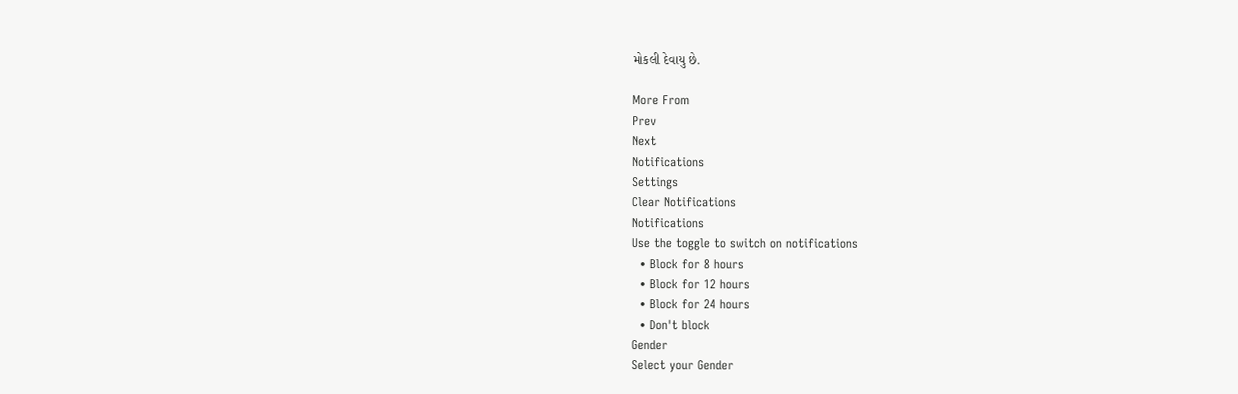મોકલી દેવાયુ છે.

More From
Prev
Next
Notifications
Settings
Clear Notifications
Notifications
Use the toggle to switch on notifications
  • Block for 8 hours
  • Block for 12 hours
  • Block for 24 hours
  • Don't block
Gender
Select your Gender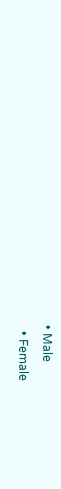• Male
  • Female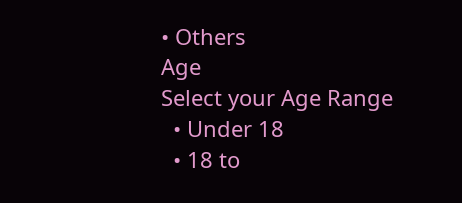• Others
Age
Select your Age Range
  • Under 18
  • 18 to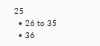25
  • 26 to 35
  • 36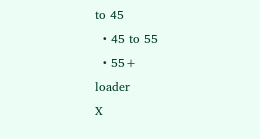to 45
  • 45 to 55
  • 55+
loader
X